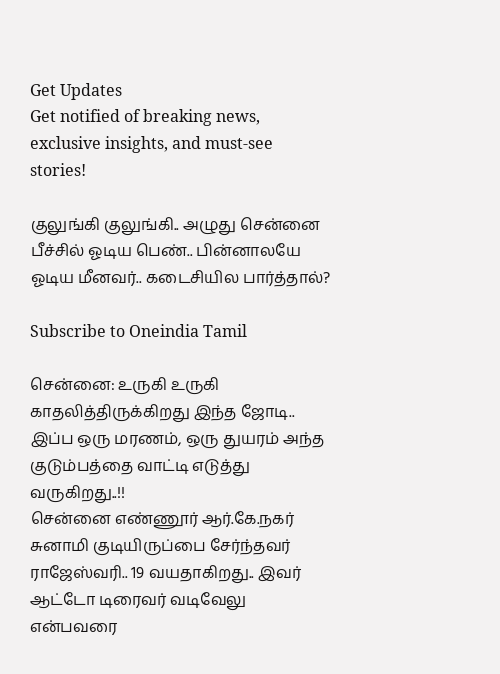Get Updates
Get notified of breaking news, exclusive insights, and must-see stories!

குலுங்கி குலுங்கி.. அழுது சென்னை பீச்சில் ஓடிய பெண்.. பின்னாலயே ஓடிய மீனவர்.. கடைசியில பார்த்தால்?

Subscribe to Oneindia Tamil

சென்னை: உருகி உருகி காதலித்திருக்கிறது இந்த ஜோடி.. இப்ப ஒரு மரணம், ஒரு துயரம் அந்த குடும்பத்தை வாட்டி எடுத்து வருகிறது..!!
சென்னை எண்ணூர் ஆர்.கே.நகர் சுனாமி குடியிருப்பை சேர்ந்தவர் ராஜேஸ்வரி.. 19 வயதாகிறது.. இவர் ஆட்டோ டிரைவர் வடிவேலு என்பவரை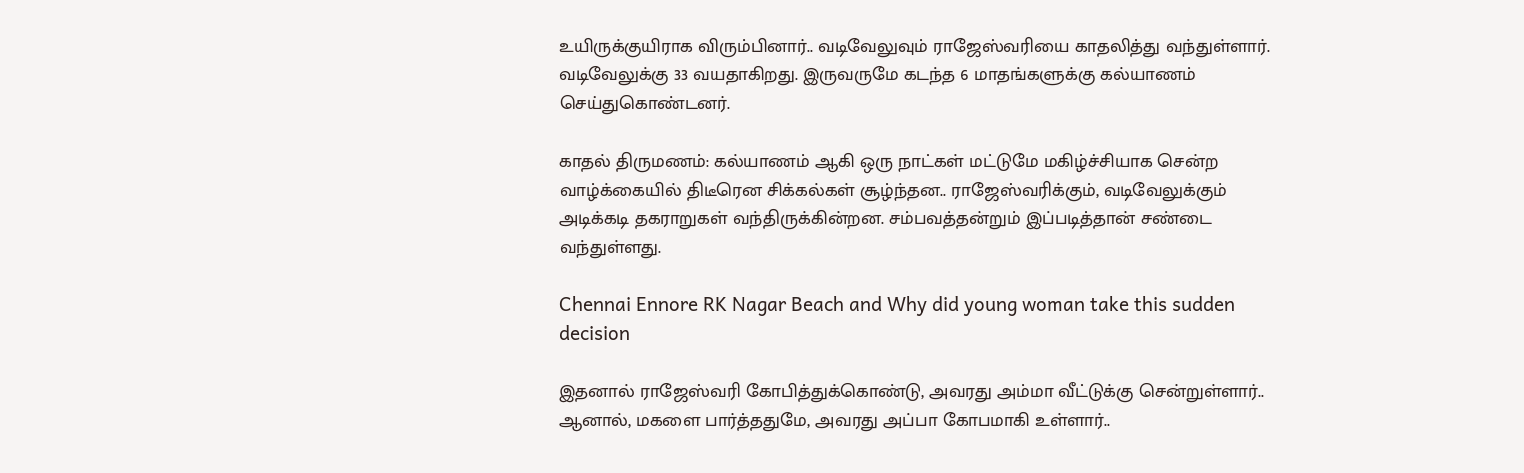உயிருக்குயிராக விரும்பினார்.. வடிவேலுவும் ராஜேஸ்வரியை காதலித்து வந்துள்ளார். வடிவேலுக்கு 33 வயதாகிறது. இருவருமே கடந்த 6 மாதங்களுக்கு கல்யாணம் செய்துகொண்டனர்.

காதல் திருமணம்: கல்யாணம் ஆகி ஒரு நாட்கள் மட்டுமே மகிழ்ச்சியாக சென்ற வாழ்க்கையில் திடீரென சிக்கல்கள் சூழ்ந்தன.. ராஜேஸ்வரிக்கும், வடிவேலுக்கும் அடிக்கடி தகராறுகள் வந்திருக்கின்றன. சம்பவத்தன்றும் இப்படித்தான் சண்டை வந்துள்ளது.

Chennai Ennore RK Nagar Beach and Why did young woman take this sudden decision

இதனால் ராஜேஸ்வரி கோபித்துக்கொண்டு, அவரது அம்மா வீட்டுக்கு சென்றுள்ளார்.. ஆனால், மகளை பார்த்ததுமே, அவரது அப்பா கோபமாகி உள்ளார்..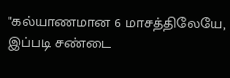"கல்யாணமான 6 மாசத்திலேயே, இப்படி சண்டை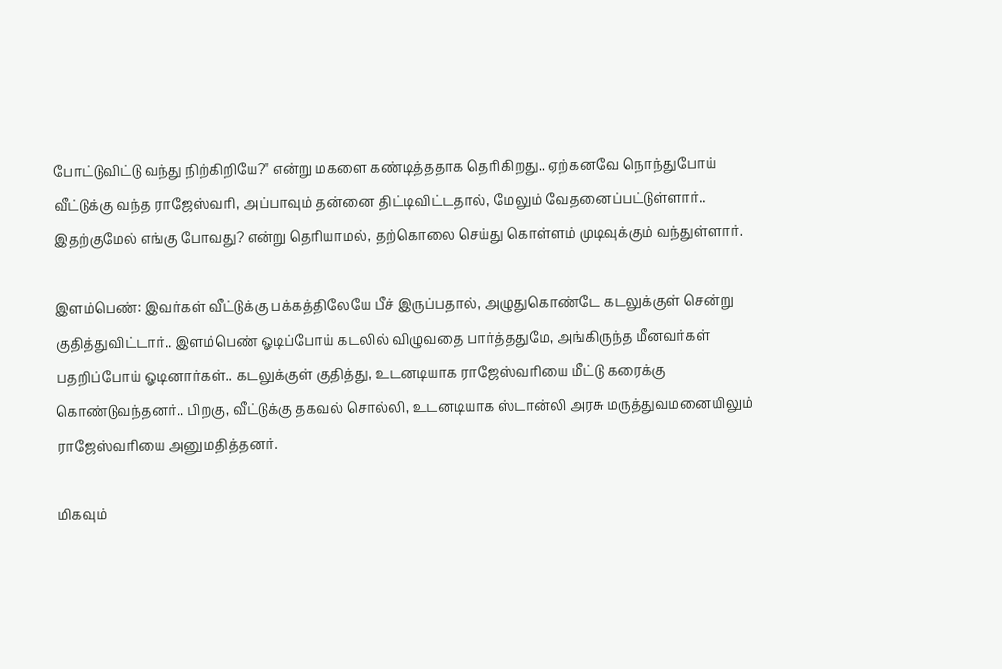போட்டுவிட்டு வந்து நிற்கிறியே?" என்று மகளை கண்டித்ததாக தெரிகிறது.. ஏற்கனவே நொந்துபோய் வீட்டுக்கு வந்த ராஜேஸ்வரி, அப்பாவும் தன்னை திட்டிவிட்டதால், மேலும் வேதனைப்பட்டுள்ளார்.. இதற்குமேல் எங்கு போவது? என்று தெரியாமல், தற்கொலை செய்து கொள்ளம் முடிவுக்கும் வந்துள்ளார்.

இளம்பெண்: இவர்கள் வீட்டுக்கு பக்கத்திலேயே பீச் இருப்பதால், அழுதுகொண்டே கடலுக்குள் சென்று குதித்துவிட்டார்.. இளம்பெண் ஓடிப்போய் கடலில் விழுவதை பார்த்ததுமே, அங்கிருந்த மீனவர்கள் பதறிப்போய் ஓடினார்கள்.. கடலுக்குள் குதித்து, உடனடியாக ராஜேஸ்வரியை மீட்டு கரைக்கு கொண்டுவந்தனர்.. பிறகு, வீட்டுக்கு தகவல் சொல்லி, உடனடியாக ஸ்டான்லி அரசு மருத்துவமனையிலும் ராஜேஸ்வரியை அனுமதித்தனர்.

மிகவும்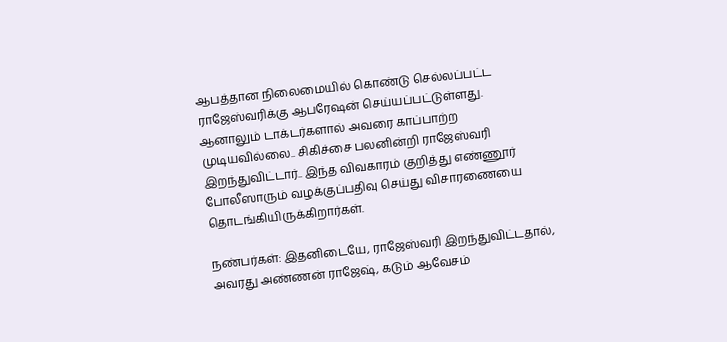ஆபத்தான நிலைமையில் கொண்டு செல்லப்பட்ட ராஜேஸ்வரிக்கு ஆபரேஷன் செய்யப்பட்டுள்ளது. ஆனாலும் டாக்டர்களால் அவரை காப்பாற்ற முடியவில்லை.. சிகிச்சை பலனின்றி ராஜேஸ்வரி இறந்துவிட்டார்.. இந்த விவகாரம் குறித்து எண்ணூர் போலீஸாரும் வழக்குப்பதிவு செய்து விசாரணையை தொடங்கியிருக்கிறார்கள்.

நண்பர்கள்: இதனிடையே, ராஜேஸ்வரி இறந்துவிட்டதால், அவரது அண்ணன் ராஜேஷ், கடும் ஆவேசம்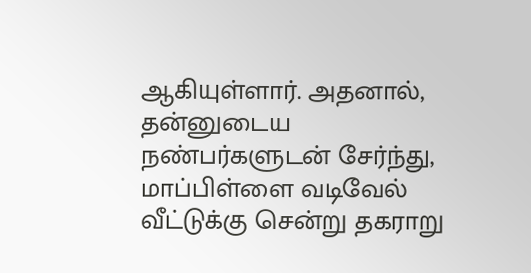ஆகியுள்ளார். அதனால், தன்னுடைய நண்பர்களுடன் சேர்ந்து, மாப்பிள்ளை வடிவேல் வீட்டுக்கு சென்று தகராறு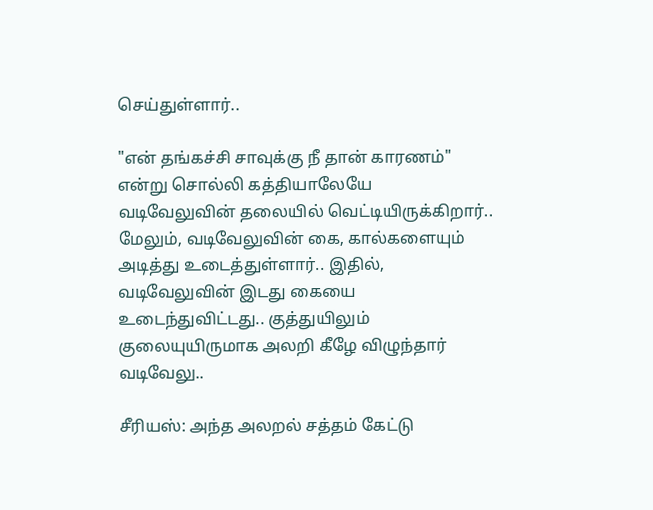செய்துள்ளார்..

"என் தங்கச்சி சாவுக்கு நீ தான் காரணம்" என்று சொல்லி கத்தியாலேயே வடிவேலுவின் தலையில் வெட்டியிருக்கிறார்.. மேலும், வடிவேலுவின் கை, கால்களையும் அடித்து உடைத்துள்ளார்.. இதில், வடிவேலுவின் இடது கையை உடைந்துவிட்டது.. குத்துயிலும் குலையுயிருமாக அலறி கீழே விழுந்தார் வடிவேலு..

சீரியஸ்: அந்த அலறல் சத்தம் கேட்டு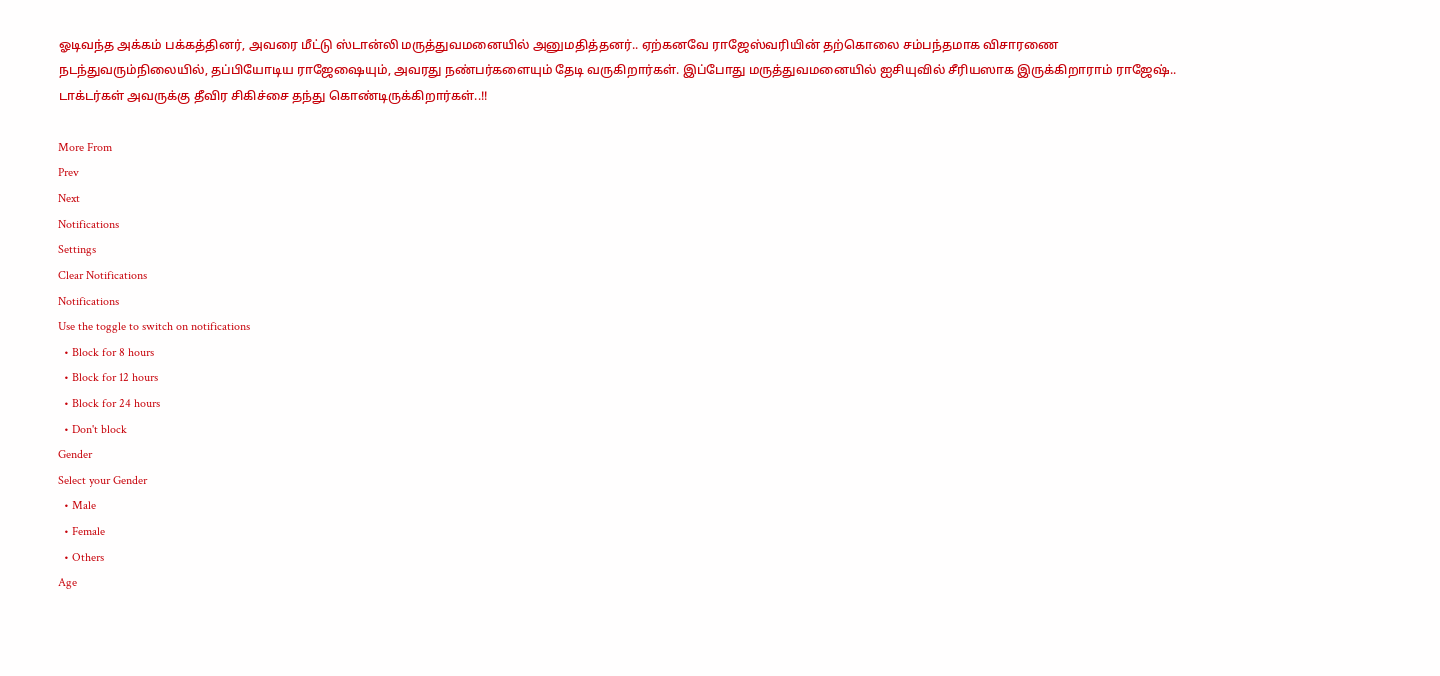ஓடிவந்த அக்கம் பக்கத்தினர், அவரை மீட்டு ஸ்டான்லி மருத்துவமனையில் அனுமதித்தனர்.. ஏற்கனவே ராஜேஸ்வரியின் தற்கொலை சம்பந்தமாக விசாரணை நடந்துவரும்நிலையில், தப்பியோடிய ராஜேஷையும், அவரது நண்பர்களையும் தேடி வருகிறார்கள். இப்போது மருத்துவமனையில் ஐசியுவில் சீரியஸாக இருக்கிறாராம் ராஜேஷ்.. டாக்டர்கள் அவருக்கு தீவிர சிகிச்சை தந்து கொண்டிருக்கிறார்கள்..!!

More From
Prev
Next
Notifications
Settings
Clear Notifications
Notifications
Use the toggle to switch on notifications
  • Block for 8 hours
  • Block for 12 hours
  • Block for 24 hours
  • Don't block
Gender
Select your Gender
  • Male
  • Female
  • Others
Age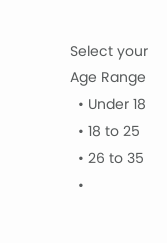Select your Age Range
  • Under 18
  • 18 to 25
  • 26 to 35
  •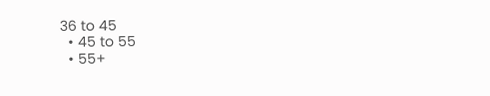36 to 45
  • 45 to 55
  • 55+